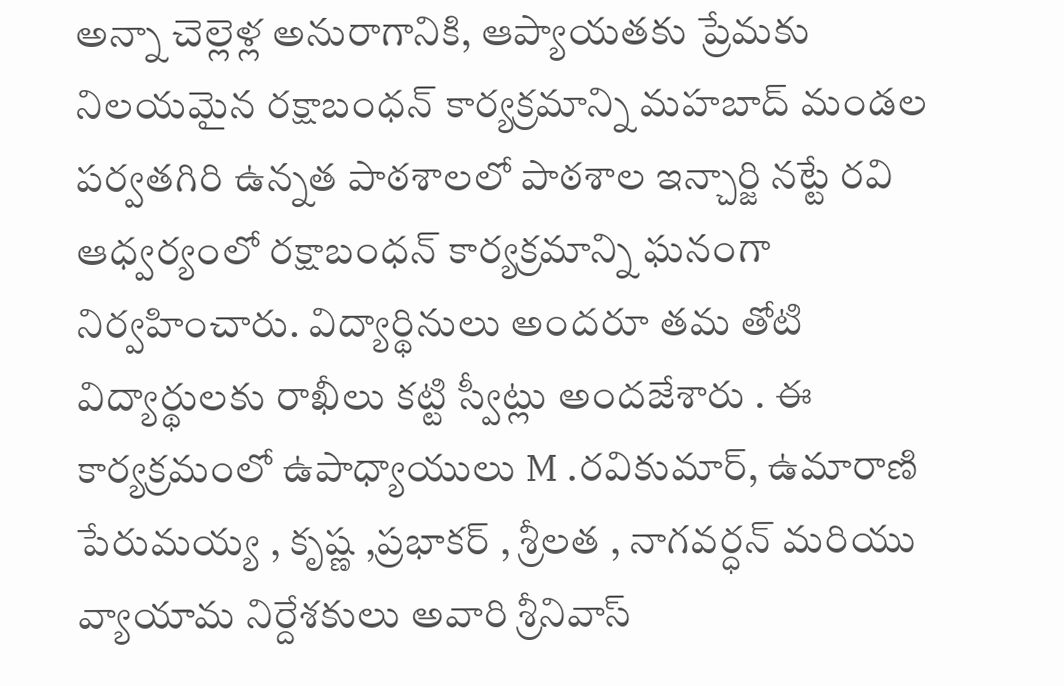అన్నా చెల్లెళ్ల అనురాగానికి, ఆప్యాయతకు ప్రేమకు నిలయమైన రక్షాబంధన్ కార్యక్రమాన్ని మహబాద్ మండల పర్వతగిరి ఉన్నత పాఠశాలలో పాఠశాల ఇన్చార్జి నట్టే రవి ఆధ్వర్యంలో రక్షాబంధన్ కార్యక్రమాన్ని ఘనంగా నిర్వహించారు. విద్యార్థినులు అందరూ తమ తోటి విద్యార్థులకు రాఖీలు కట్టి స్వీట్లు అందజేశారు . ఈ కార్యక్రమంలో ఉపాధ్యాయులు M .రవికుమార్, ఉమారాణి పేరుమయ్య , కృష్ణ ,ప్రభాకర్ , శ్రీలత , నాగవర్ధన్ మరియు వ్యాయామ నిర్దేశకులు అవారి శ్రీనివాస్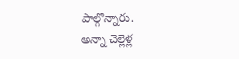పాల్గొన్నారు.
అన్నా చెల్లెళ్ల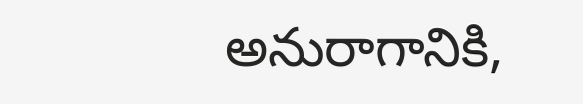అనురాగానికి,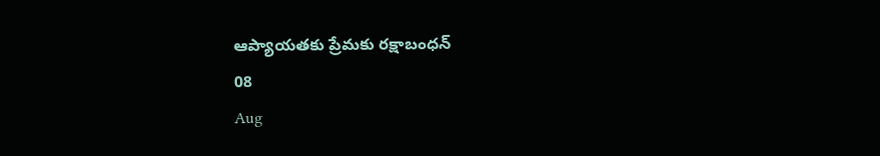ఆప్యాయతకు ప్రేమకు రక్షాబంధన్
08
Aug